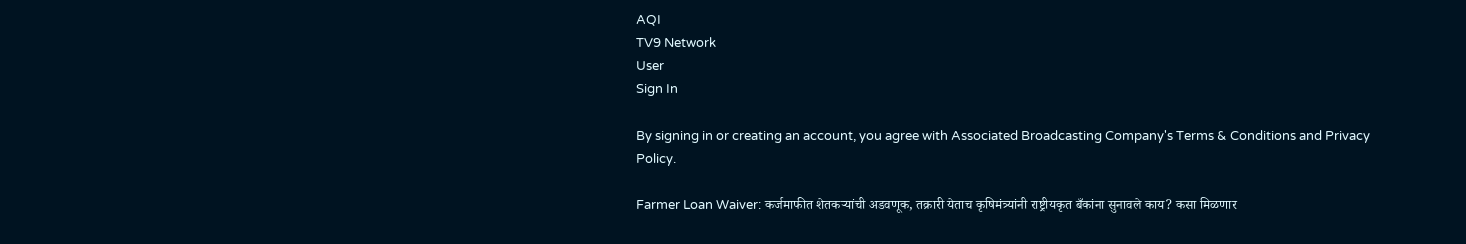AQI
TV9 Network
User
Sign In

By signing in or creating an account, you agree with Associated Broadcasting Company's Terms & Conditions and Privacy Policy.

Farmer Loan Waiver: कर्जमाफीत शेतकर्‍यांची अडवणूक, तक्रारी येताच कृषिमंत्र्यांनी राष्ट्रीयकृत बँकांना सुनावले काय? कसा मिळणार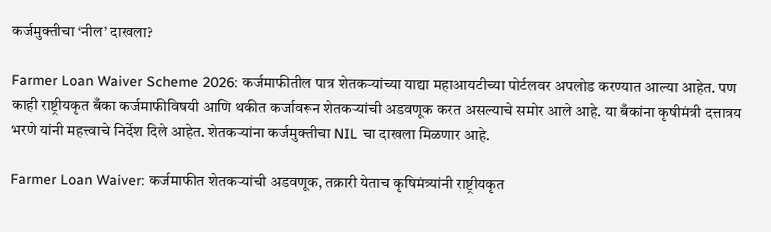कर्जमुक्तीचा ‘नील’ दाखला?

Farmer Loan Waiver Scheme 2026: कर्जमाफीतील पात्र शेतकऱ्यांच्या याद्या महाआयटीच्या पोर्टलवर अपलोड करण्यात आल्या आहेत. पण काही राष्ट्रीयकृत बँका कर्जमाफीविषयी आणि थकीत कर्जावरून शेतकऱ्यांची अडवणूक करत असल्याचे समोर आले आहे. या बँकांना कृषीमंत्री दत्तात्रय भरणे यांनी महत्त्वाचे निर्देश दिले आहेत. शेतकऱ्यांना कर्जमुक्तीचा NIL चा दाखला मिळणार आहे.

Farmer Loan Waiver: कर्जमाफीत शेतकर्‍यांची अडवणूक, तक्रारी येताच कृषिमंत्र्यांनी राष्ट्रीयकृत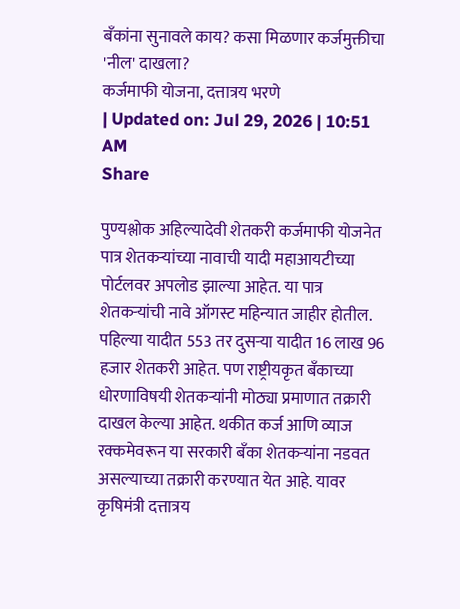बँकांना सुनावले काय? कसा मिळणार कर्जमुक्तीचा 'नील' दाखला?
कर्जमाफी योजना, दत्तात्रय भरणे
| Updated on: Jul 29, 2026 | 10:51 AM
Share

पुण्यश्लोक अहिल्यादेवी शेतकरी कर्जमाफी योजनेत पात्र शेतकऱ्यांच्या नावाची यादी महाआयटीच्या पोर्टलवर अपलोड झाल्या आहेत. या पात्र शेतकऱ्यांची नावे ऑगस्ट महिन्यात जाहीर होतील. पहिल्या यादीत 553 तर दुसर्‍या यादीत 16 लाख 96 हजार शेतकरी आहेत. पण राष्ट्रीयकृत बँकाच्या धोरणाविषयी शेतकऱ्यांनी मोठ्या प्रमाणात तक्रारी दाखल केल्या आहेत. थकीत कर्ज आणि व्याज रक्कमेवरून या सरकारी बँका शेतकऱ्यांना नडवत असल्याच्या तक्रारी करण्यात येत आहे. यावर कृषिमंत्री दत्तात्रय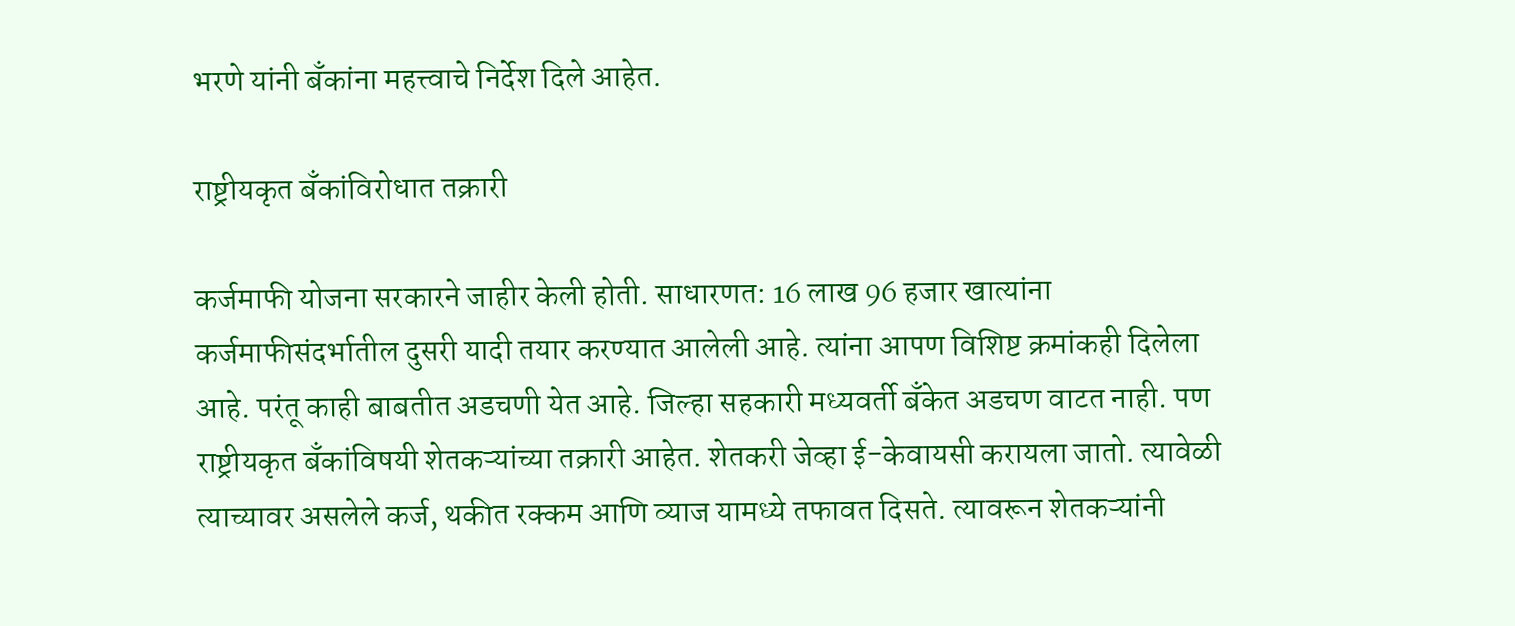भरणे यांनी बँकांना महत्त्वाचे निर्देश दिले आहेत.

राष्ट्रीयकृत बँकांविरोधात तक्रारी

कर्जमाफी योजना सरकारने जाहीर केली होती. साधारणत: 16 लाख 96 हजार खात्यांना कर्जमाफीसंदर्भातील दुसरी यादी तयार करण्यात आलेली आहे. त्यांना आपण विशिष्ट क्रमांकही दिलेला आहे. परंतू काही बाबतीत अडचणी येत आहे. जिल्हा सहकारी मध्यवर्ती बँकेत अडचण वाटत नाही. पण राष्ट्रीयकृत बँकांविषयी शेतकऱ्यांच्या तक्रारी आहेत. शेतकरी जेव्हा ई-केवायसी करायला जातो. त्यावेळी त्याच्यावर असलेले कर्ज, थकीत रक्कम आणि व्याज यामध्ये तफावत दिसते. त्यावरून शेतकऱ्यांनी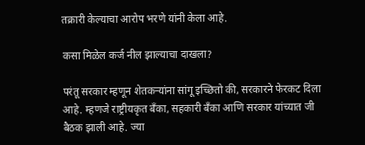तक्रारी केल्याचा आरोप भरणे यांनी केला आहे.

कसा मिळेल कर्ज नील झाल्याचा दाखला?

परंतू सरकार म्हणून शेतकर्‍यांना सांगू इच्छितो की, सरकारने फेरकट दिला आहे. म्हणजे राष्ट्रीयकृत बँका, सहकारी बँका आणि सरकार यांच्यात जी बैठक झाली आहे. ज्या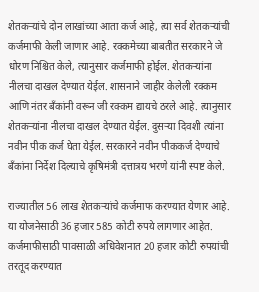शेतकऱ्यांचे दोन लाखांच्या आता कर्ज आहे, त्या सर्व शेतकऱ्यांची कर्जमाफी केली जाणार आहे. रक्कमेच्या बाबतीत सरकारने जे धोरण निश्चित केले, त्यानुसार कर्जमाफी होईल. शेतकऱ्यांना नीलचा दाखल देण्यात येईल. शासनाने जाहीर केलेली रक्कम आणि नंतर बँकांनी वरून जी रक्कम द्यायचे ठरले आहे. त्यानुसार शेतकऱ्यांना नीलचा दाखल देण्यात येईल. दुसर्‍या दिवशी त्यांना नवीन पीक कर्ज घेता येईल. सरकारने नवीन पीककर्ज देण्याचे बँकांना निर्देश दिल्याचे कृषिमंत्री दत्तात्रय भरणे यांनी स्पष्ट केले.

राज्यातील 56 लाख शेतकऱ्यांचे कर्जमाफ करण्यात येणार आहे. या योजनेसाठी 36 हजार 585 कोटी रुपये लागणार आहेत. कर्जमाफीसाठी पावसाळी अधिवेशनात 20 हजार कोटी रुपयांची तरतूद करण्यात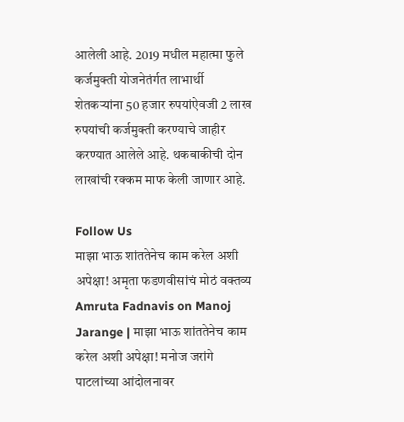आलेली आहे. 2019 मधील महात्मा फुले कर्जमुक्ती योजनेतंर्गत लाभार्थी शेतकऱ्यांना 50 हजार रुपयांऐवजी 2 लाख रुपयांची कर्जमुक्ती करण्याचे जाहीर करण्यात आलेले आहे. थकबाकीची दोन लाखांची रक्कम माफ केली जाणार आहे.

Follow Us
माझा भाऊ शांततेनेच काम करेल अशी अपेक्षा! अमृता फडणवीसांचं मोठं वक्तव्य
Amruta Fadnavis on Manoj Jarange | माझा भाऊ शांततेनेच काम करेल अशी अपेक्षा! मनोज जरांगे पाटलांच्या आंदोलनावर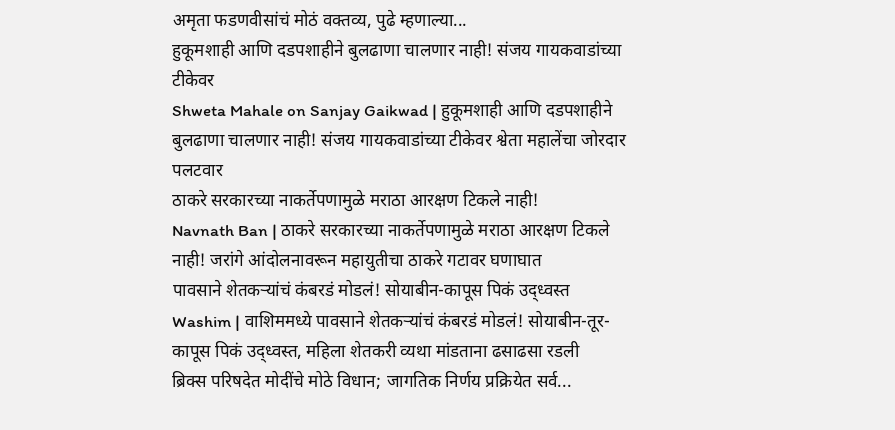अमृता फडणवीसांचं मोठं वक्तव्य, पुढे म्हणाल्या...
हुकूमशाही आणि दडपशाहीने बुलढाणा चालणार नाही! संजय गायकवाडांच्या टीकेवर
Shweta Mahale on Sanjay Gaikwad | हुकूमशाही आणि दडपशाहीने बुलढाणा चालणार नाही! संजय गायकवाडांच्या टीकेवर श्वेता महालेंचा जोरदार पलटवार
ठाकरे सरकारच्या नाकर्तेपणामुळे मराठा आरक्षण टिकले नाही!
Navnath Ban | ठाकरे सरकारच्या नाकर्तेपणामुळे मराठा आरक्षण टिकले नाही! जरांगे आंदोलनावरून महायुतीचा ठाकरे गटावर घणाघात
पावसाने शेतकऱ्यांचं कंबरडं मोडलं! सोयाबीन-कापूस पिकं उद्ध्वस्त
Washim | वाशिममध्ये पावसाने शेतकऱ्यांचं कंबरडं मोडलं! सोयाबीन-तूर-कापूस पिकं उद्ध्वस्त, महिला शेतकरी व्यथा मांडताना ढसाढसा रडली
ब्रिक्स परिषदेत मोदींचे मोठे विधान; जागतिक निर्णय प्रक्रियेत सर्व...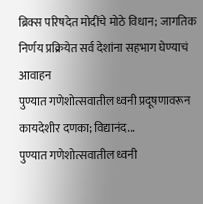ब्रिक्स परिषदेत मोदींचे मोठे विधान; जागतिक निर्णय प्रक्रियेत सर्व देशांना सहभाग घेण्याचं आवाहन
पुण्यात गणेशोत्सवातील ध्वनी प्रदूषणावरून कायदेशीर दणका; विद्यानंद...
पुण्यात गणेशोत्सवातील ध्वनी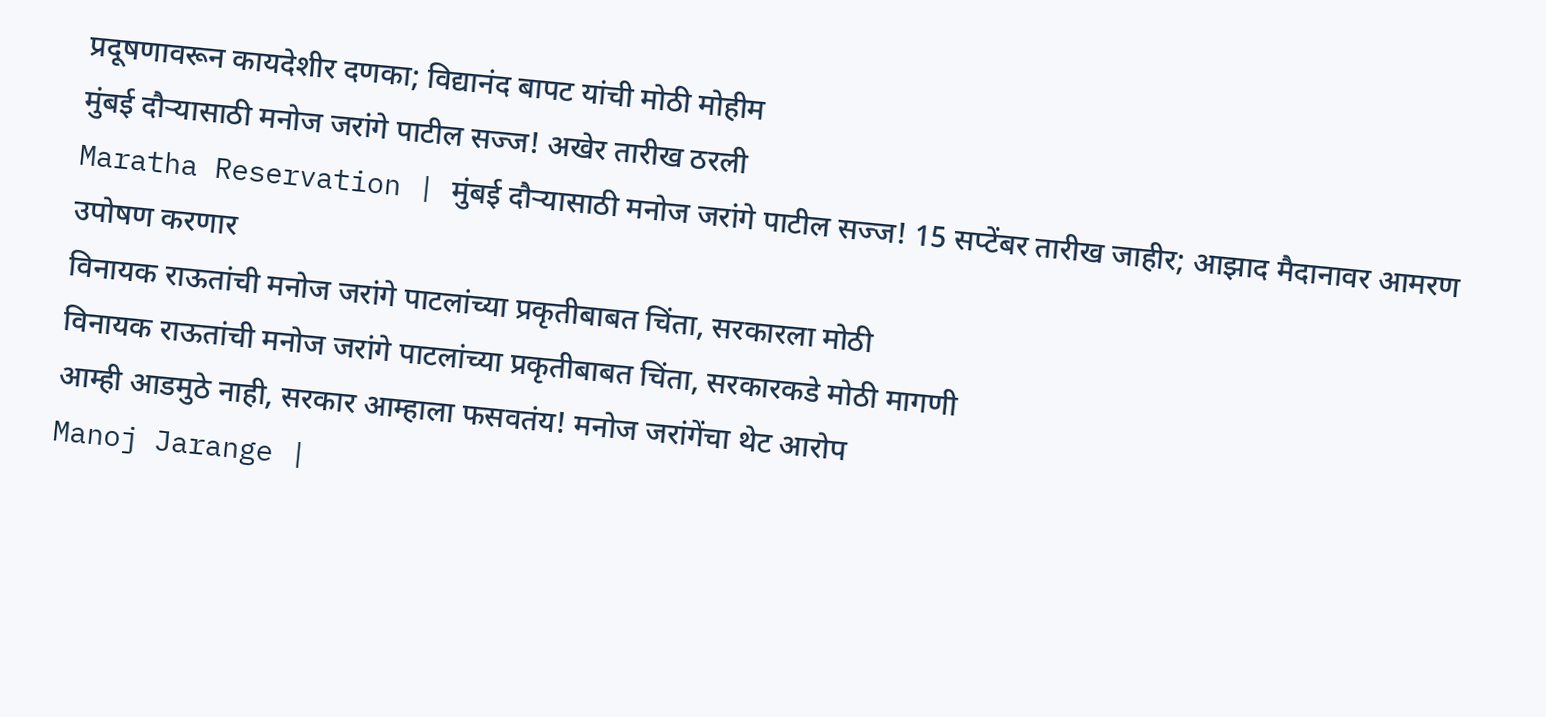प्रदूषणावरून कायदेशीर दणका; विद्यानंद बापट यांची मोठी मोहीम
मुंबई दौऱ्यासाठी मनोज जरांगे पाटील सज्ज! अखेर तारीख ठरली
Maratha Reservation | मुंबई दौऱ्यासाठी मनोज जरांगे पाटील सज्ज! 15 सप्टेंबर तारीख जाहीर; आझाद मैदानावर आमरण उपोषण करणार
विनायक राऊतांची मनोज जरांगे पाटलांच्या प्रकृतीबाबत चिंता, सरकारला मोठी
विनायक राऊतांची मनोज जरांगे पाटलांच्या प्रकृतीबाबत चिंता, सरकारकडे मोठी मागणी
आम्ही आडमुठे नाही, सरकार आम्हाला फसवतंय! मनोज जरांगेंचा थेट आरोप
Manoj Jarange |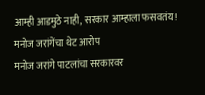आम्ही आडमुठे नाही, सरकार आम्हाला फसवतंय! मनोज जरांगेंचा थेट आरोप
मनोज जरांगे पाटलांचा सरकारवर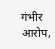गंभीर आरोप,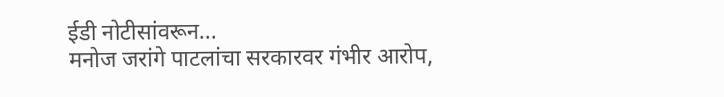ईडी नोटीसांवरून...
मनोज जरांगे पाटलांचा सरकारवर गंभीर आरोप,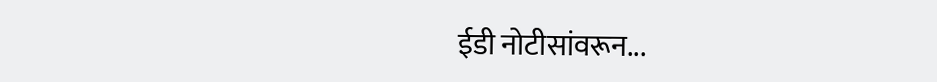ईडी नोटीसांवरून...